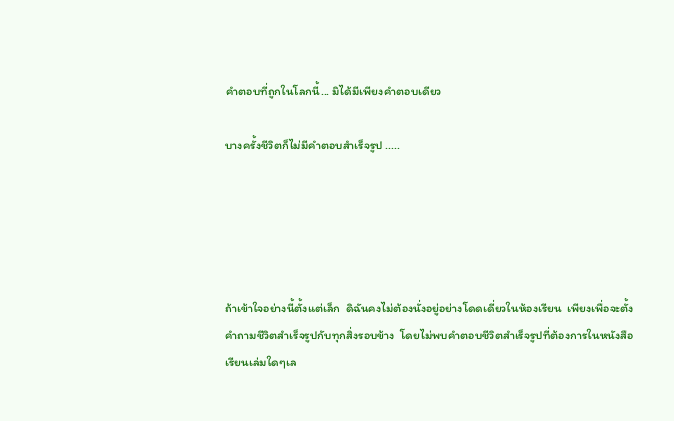คำตอบที่ถูกในโลกนี้... มิได้มีเพียงคำตอบเดียว

บางครั้งชีวิตก็ไม่มีคำตอบสำเร็จรูป .....





ถ้าเข้าใจอย่างนี้ตั้งแต่เล็ก  ดิฉันคงไม่ต้องนั่งอยู่อย่างโดดเดี่ยวในห้องเรียน  เพียงเพื่อจะตั้งคำถามชีวิตสำเร็จรูปกับทุกสิ่งรอบข้าง  โดยไม่พบคำตอบชีวิตสำเร็จรูปที่ต้องการในหนังสือเรียนเล่มใดๆเล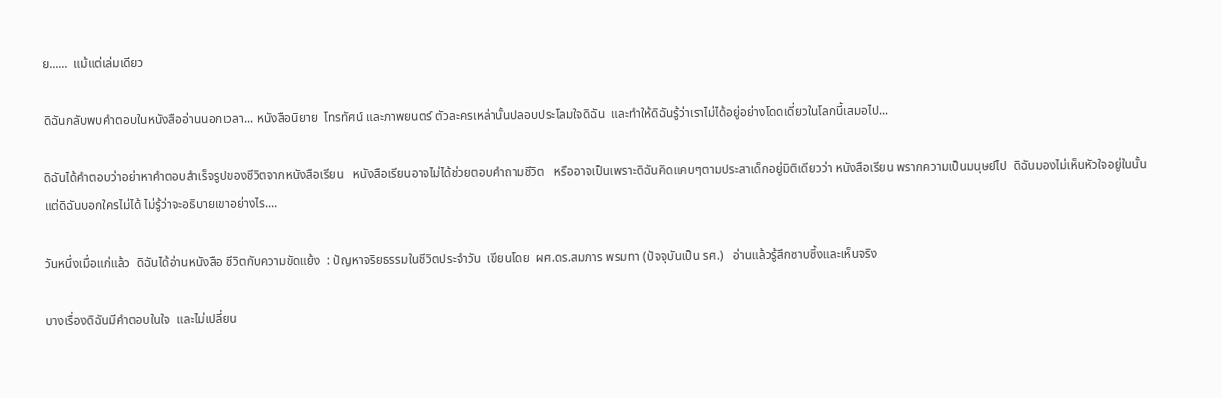ย......  แม้แต่เล่มเดียว

ดิฉันกลับพบคำตอบในหนังสืออ่านนอกเวลา... หนังสือนิยาย  โทรทัศน์ และภาพยนตร์ ตัวละครเหล่านั้นปลอบประโลมใจดิฉัน  และทำให้ดิฉันรู้ว่าเราไม่ได้อยู่อย่างโดดเดี่ยวในโลกนี้เสมอไป...

ดิฉันได้คำตอบว่าอย่าหาคำตอบสำเร็จรูปของชีวิตจากหนังสือเรียน   หนังสือเรียนอาจไม่ได้ช่วยตอบคำถามชีวิต   หรืออาจเป็นเพราะดิฉันคิดแคบๆตามประสาเด็กอยู่มิติเดียวว่า หนังสือเรียน พรากความเป็นมนุษย์ไป  ดิฉันมองไม่เห็นหัวใจอยู่ในนั้น  แต่ดิฉันบอกใครไม่ได้ ไม่รู้ว่าจะอธิบายเขาอย่างไร....

วันหนึ่งเมื่อแก่แล้ว  ดิฉันได้อ่านหนังสือ ชีวิตกับความขัดแย้ง  : ปัญหาจริยธรรมในชีวิตประจำวัน  เขียนโดย  ผศ.ดร.สมภาร พรมทา (ปัจจุบันเป็น รศ.)   อ่านแล้วรู้สึกซาบซึ้งและเห็นจริง

บางเรื่องดิฉันมีคำตอบในใจ  และไม่เปลี่ยน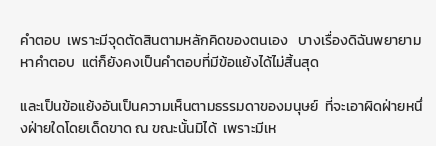คำตอบ  เพราะมีจุดตัดสินตามหลักคิดของตนเอง   บางเรื่องดิฉันพยายามหาคำตอบ  แต่ก็ยังคงเป็นคำตอบที่มีข้อแย้งได้ไม่สิ้นสุด

และเป็นข้อแย้งอันเป็นความเห็นตามธรรมดาของมนุษย์  ที่จะเอาผิดฝ่ายหนึ่งฝ่ายใดโดยเด็ดขาด ณ ขณะนั้นมิได้  เพราะมีเห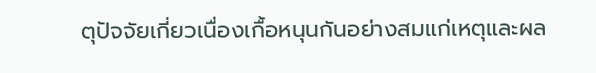ตุปัจจัยเกี่ยวเนื่องเกื้อหนุนกันอย่างสมแก่เหตุและผล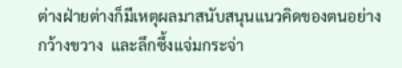ต่างฝ่ายต่างก็มีเหตุผลมาสนับสนุนแนวคิดของตนอย่างกว้างขวาง  และลึกซึ้งแจ่มกระจ่า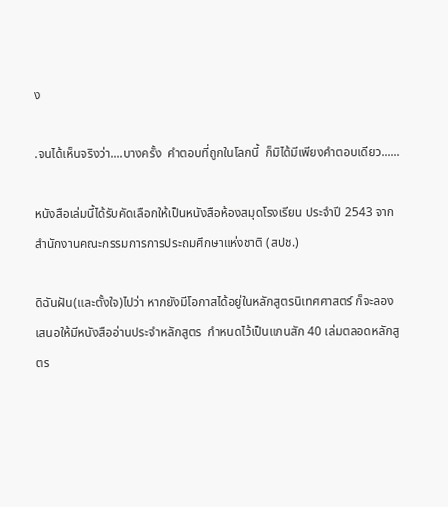ง

.จนได้เห็นจริงว่า....บางครั้ง  คำตอบที่ถูกในโลกนี้  ก็มิได้มีเพียงคำตอบเดียว......

หนังสือเล่มนี้ได้รับคัดเลือกให้เป็นหนังสือห้องสมุดโรงเรียน ประจำปี 2543 จากสำนักงานคณะกรรมการการประถมศึกษาแห่งชาติ (สปช.)

ดิฉันฝัน(และตั้งใจ)ไปว่า หากยังมีโอกาสได้อยู่ในหลักสูตรนิเทศศาสตร์ ก็จะลองเสนอให้มีหนังสืออ่านประจำหลักสูตร  กำหนดไว้เป็นแกนสัก 40 เล่มตลอดหลักสูตร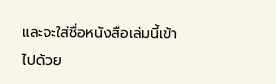และจะใส่ชื่อหนังสือเล่มนี้เข้าไปด้วย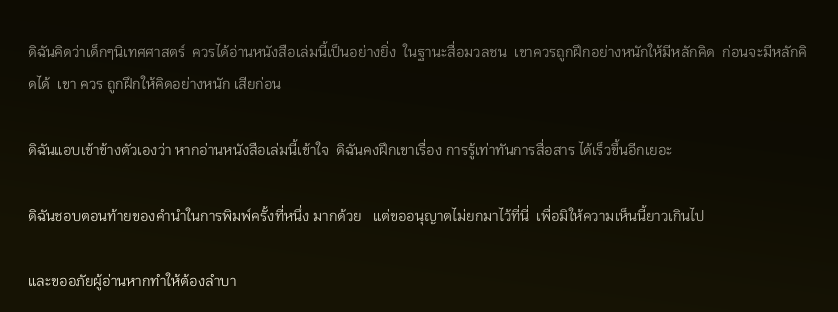ดิฉันคิดว่าเด็กๆนิเทศศาสตร์  ควรได้อ่านหนังสือเล่มนี้เป็นอย่างยิ่ง  ในฐานะสื่อมวลชน  เขาควรถูกฝึกอย่างหนักให้มีหลักคิด  ก่อนจะมีหลักคิดได้  เขา ควร ถูกฝึกให้คิดอย่างหนัก เสียก่อน

ดิฉันแอบเข้าข้างตัวเองว่า หากอ่านหนังสือเล่มนี้เข้าใจ  ดิฉันคงฝึกเขาเรื่อง การรู้เท่าทันการสื่อสาร ได้เร็วขึ้นอีกเยอะ

ดิฉันชอบตอนท้ายของคำนำในการพิมพ์ครั้งที่หนึ่ง มากด้วย   แต่ขออนุญาตไม่ยกมาไว้ที่นี่  เพื่อมิให้ความเห็นนี้ยาวเกินไป

และขออภัยผู้อ่านหากทำให้ต้องลำบา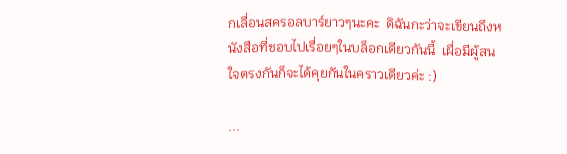กเลื่อนสครอลบาร์ยาวๆนะคะ  ดิฉันกะว่าจะเขียนถึงหนังสือที่ชอบไปเรื่อยๆในบล็อกเดียวกันนี้  เผื่อมีผู้สนใจตรงกันก็จะได้คุยกันในคราวเดียวค่ะ :)

...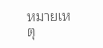หมายเหตุ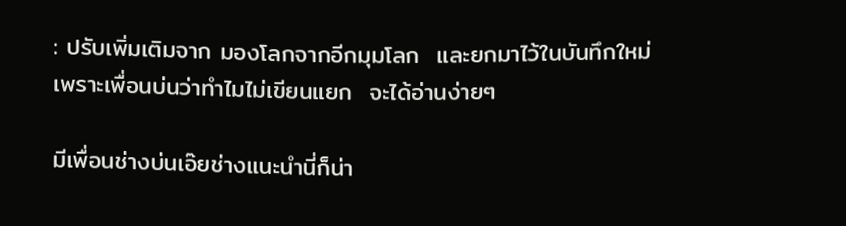: ปรับเพิ่มเติมจาก มองโลกจากอีกมุมโลก  และยกมาไว้ในบันทึกใหม่ เพราะเพื่อนบ่นว่าทำไมไม่เขียนแยก  จะได้อ่านง่ายๆ

มีเพื่อนช่างบ่นเอ๊ยช่างแนะนำนี่ก็น่า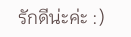รักดีน่ะค่ะ :)